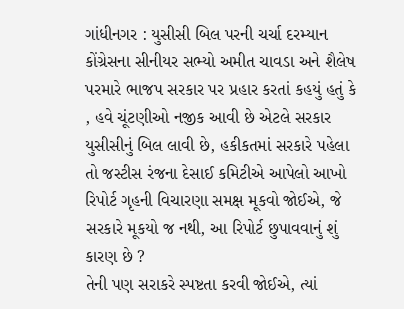ગાંધીનગર : યુસીસી બિલ પરની ચર્ચા દરમ્યાન કોંગ્રેસના સીનીયર સભ્યો અમીત ચાવડા અને શૈલેષ પરમારે ભાજપ સરકાર પર પ્રહાર કરતાં કહયું હતું કે , હવે ચૂંટણીઓ નજીક આવી છે એટલે સરકાર યુસીસીનું બિલ લાવી છે, હકીકતમાં સરકારે પહેલા તો જસ્ટીસ રંજના દેસાઈ કમિટીએ આપેલો આખો રિપોર્ટ ગૃહની વિચારણા સમક્ષ મૂકવો જોઈએ, જે સરકારે મૂકયો જ નથી, આ રિપોર્ટ છુપાવવાનું શું કારણ છે ?
તેની પણ સરાકરે સ્પષ્ટતા કરવી જોઈએ, ત્યાં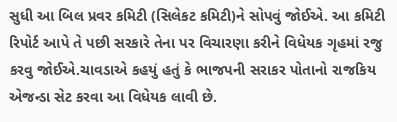સુધી આ બિલ પ્રવર કમિટી (સિલેકટ કમિટી)ને સોપવું જોઈએ. આ કમિટી રિપોર્ટ આપે તે પછી સરકારે તેના પર વિચારણા કરીને વિધેયક ગૃહમાં રજુ કરવુ જોઈએ.ચાવડાએ કહયું હતું કે ભાજપની સરાકર પોતાનો રાજકિય એજન્ડા સેટ કરવા આ વિધેયક લાવી છે.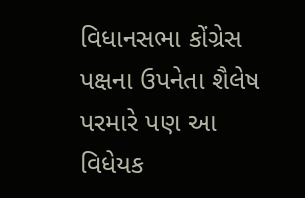વિધાનસભા કોંગ્રેસ પક્ષના ઉપનેતા શૈલેષ પરમારે પણ આ વિધેયક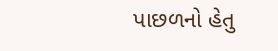પાછળનો હેતુ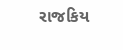રાજકિય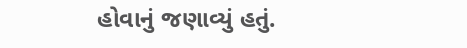હોવાનું જણાવ્યું હતું.